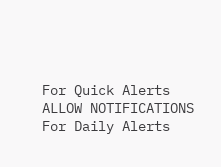For Quick Alerts
ALLOW NOTIFICATIONS
For Daily Alerts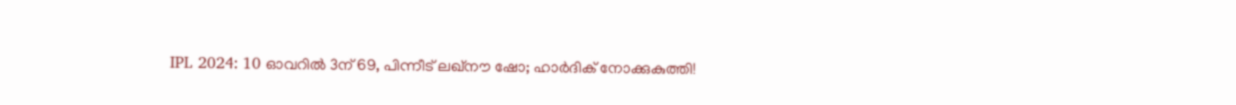IPL 2024: 10 ഓവറില്‍ 3ന് 69, പിന്നീട് ലഖ്‌നൗ ഷോ; ഹാര്‍ദിക് നോക്കുകുത്തി!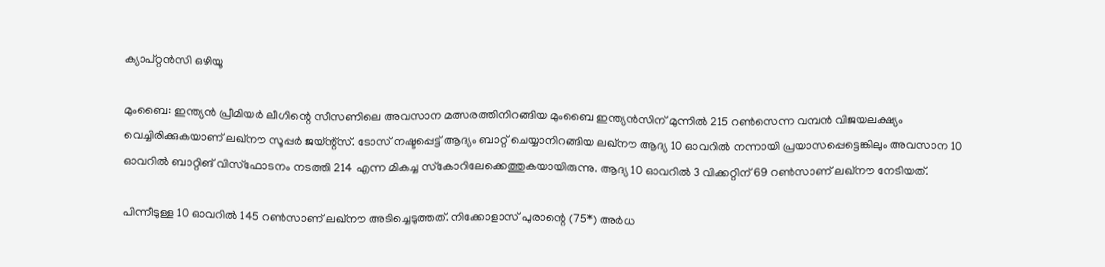ക്യാപ്റ്റന്‍സി ഒഴിയൂ

മുംബൈ: ഇന്ത്യന്‍ പ്രീമിയര്‍ ലീഗിന്റെ സീസണിലെ അവസാന മത്സരത്തിനിറങ്ങിയ മുംബൈ ഇന്ത്യന്‍സിന് മുന്നില്‍ 215 റണ്‍സെന്ന വമ്പന്‍ വിജയലക്ഷ്യം വെച്ചിരിക്കുകയാണ് ലഖ്‌നൗ സൂപ്പര്‍ ജയ്ന്റ്‌സ്. ടോസ് നഷ്ടപ്പെട്ട് ആദ്യം ബാറ്റ് ചെയ്യാനിറങ്ങിയ ലഖ്‌നൗ ആദ്യ 10 ഓവറില്‍ നന്നായി പ്രയാസപ്പെട്ടെങ്കിലും അവസാന 10 ഓവറില്‍ ബാറ്റിങ് വിസ്‌ഫോടനം നടത്തി 214 എന്ന മികച്ച സ്‌കോറിലേക്കെത്തുകയായിരുന്നു. ആദ്യ 10 ഓവറില്‍ 3 വിക്കറ്റിന് 69 റണ്‍സാണ് ലഖ്‌നൗ നേടിയത്.

പിന്നീടുള്ള 10 ഓവറില്‍ 145 റണ്‍സാണ് ലഖ്‌നൗ അടിച്ചെടുത്തത്. നിക്കോളാസ് പുരാന്റെ (75*) അര്‍ധ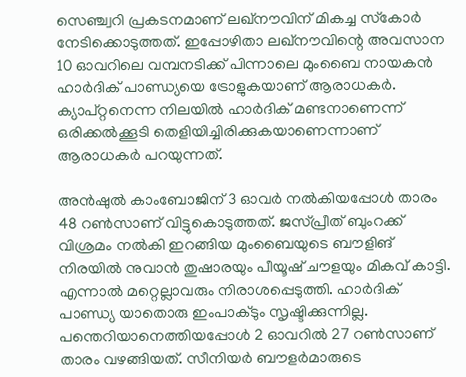സെഞ്ച്വറി പ്രകടനമാണ് ലഖ്‌നൗവിന് മികച്ച സ്‌കോര്‍ നേടിക്കൊടുത്തത്. ഇപ്പോഴിതാ ലഖ്‌നൗവിന്റെ അവസാന 10 ഓവറിലെ വമ്പനടിക്ക് പിന്നാലെ മുംബൈ നായകന്‍ ഹാര്‍ദിക് പാണ്ഡ്യയെ ട്രോളുകയാണ് ആരാധകര്‍. ക്യാപ്റ്റനെന്ന നിലയില്‍ ഹാര്‍ദിക് മണ്ടനാണെന്ന് ഒരിക്കല്‍ക്കൂടി തെളിയിച്ചിരിക്കുകയാണെന്നാണ് ആരാധകര്‍ പറയുന്നത്.

അന്‍ഷുല്‍ കാംബോജിന് 3 ഓവര്‍ നല്‍കിയപ്പോള്‍ താരം 48 റണ്‍സാണ് വിട്ടുകൊടുത്തത്. ജസ്പ്രീത് ബുംറക്ക് വിശ്രമം നല്‍കി ഇറങ്ങിയ മുംബൈയുടെ ബൗളിങ് നിരയില്‍ നുവാന്‍ തുഷാരയും പീയൂഷ് ചൗളയും മികവ് കാട്ടി. എന്നാല്‍ മറ്റെല്ലാവരും നിരാശപ്പെടുത്തി. ഹാര്‍ദിക് പാണ്ഡ്യ യാതൊരു ഇംപാക്ടും സൃഷ്ടിക്കുന്നില്ല. പന്തെറിയാനെത്തിയപ്പോള്‍ 2 ഓവറില്‍ 27 റണ്‍സാണ് താരം വഴങ്ങിയത്. സീനിയര്‍ ബൗളര്‍മാരുടെ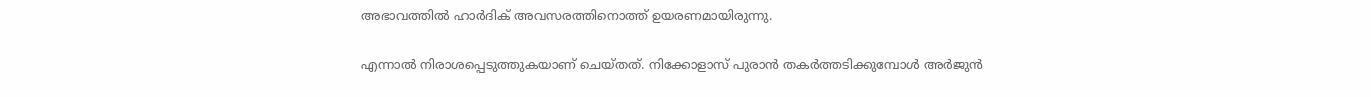അഭാവത്തില്‍ ഹാര്‍ദിക് അവസരത്തിനൊത്ത് ഉയരണമായിരുന്നു.

എന്നാല്‍ നിരാശപ്പെടുത്തുകയാണ് ചെയ്തത്. നിക്കോളാസ് പുരാന്‍ തകര്‍ത്തടിക്കുമ്പോള്‍ അര്‍ജുന്‍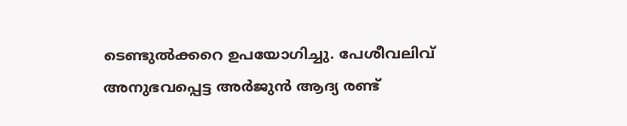ടെണ്ടുല്‍ക്കറെ ഉപയോഗിച്ചു. പേശീവലിവ് അനുഭവപ്പെട്ട അര്‍ജുന്‍ ആദ്യ രണ്ട്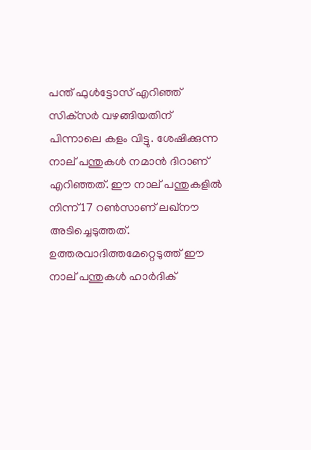പന്ത് ഫുള്‍ട്ടോസ് എറിഞ്ഞ് സിക്‌സര്‍ വഴങ്ങിയതിന് പിന്നാലെ കളം വിട്ടു. ശേഷിക്കുന്ന നാല് പന്തുകള്‍ നമാന്‍ ദിറാണ് എറിഞ്ഞത്. ഈ നാല് പന്തുകളില്‍ നിന്ന് 17 റണ്‍സാണ് ലഖ്‌നൗ അടിച്ചെടുത്തത്. ഉത്തരവാദിത്തമേറ്റെടുത്ത് ഈ നാല് പന്തുകള്‍ ഹാര്‍ദിക്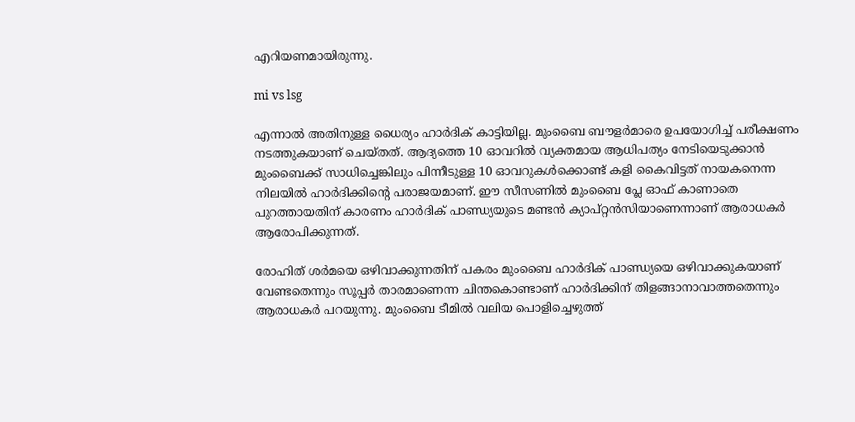എറിയണമായിരുന്നു.

mi vs lsg

എന്നാല്‍ അതിനുള്ള ധൈര്യം ഹാര്‍ദിക് കാട്ടിയില്ല. മുംബൈ ബൗളര്‍മാരെ ഉപയോഗിച്ച് പരീക്ഷണം നടത്തുകയാണ് ചെയ്തത്. ആദ്യത്തെ 10 ഓവറില്‍ വ്യക്തമായ ആധിപത്യം നേടിയെടുക്കാന്‍ മുംബൈക്ക് സാധിച്ചെങ്കിലും പിന്നീടുള്ള 10 ഓവറുകള്‍ക്കൊണ്ട് കളി കൈവിട്ടത് നായകനെന്ന നിലയില്‍ ഹാര്‍ദിക്കിന്റെ പരാജയമാണ്. ഈ സീസണില്‍ മുംബൈ പ്ലേ ഓഫ് കാണാതെ പുറത്തായതിന് കാരണം ഹാര്‍ദിക് പാണ്ഡ്യയുടെ മണ്ടന്‍ ക്യാപ്റ്റന്‍സിയാണെന്നാണ് ആരാധകര്‍ ആരോപിക്കുന്നത്.

രോഹിത് ശര്‍മയെ ഒഴിവാക്കുന്നതിന് പകരം മുംബൈ ഹാര്‍ദിക് പാണ്ഡ്യയെ ഒഴിവാക്കുകയാണ് വേണ്ടതെന്നും സൂപ്പര്‍ താരമാണെന്ന ചിന്തകൊണ്ടാണ് ഹാര്‍ദിക്കിന് തിളങ്ങാനാവാത്തതെന്നും ആരാധകര്‍ പറയുന്നു. മുംബൈ ടീമില്‍ വലിയ പൊളിച്ചെഴുത്ത്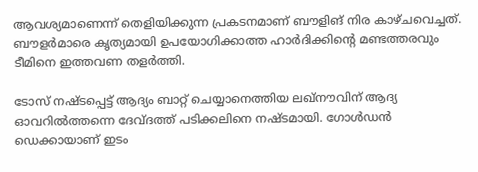ആവശ്യമാണെന്ന് തെളിയിക്കുന്ന പ്രകടനമാണ് ബൗളിങ് നിര കാഴ്ചവെച്ചത്. ബൗളര്‍മാരെ കൃത്യമായി ഉപയോഗിക്കാത്ത ഹാര്‍ദിക്കിന്റെ മണ്ടത്തരവും ടീമിനെ ഇത്തവണ തളര്‍ത്തി.

ടോസ് നഷ്ടപ്പെട്ട് ആദ്യം ബാറ്റ് ചെയ്യാനെത്തിയ ലഖ്‌നൗവിന് ആദ്യ ഓവറില്‍ത്തന്നെ ദേവ്ദത്ത് പടിക്കലിനെ നഷ്ടമായി. ഗോള്‍ഡന്‍ ഡെക്കായാണ് ഇടം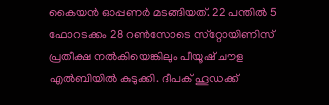കൈയന്‍ ഓപ്പണര്‍ മടങ്ങിയത്. 22 പന്തില്‍ 5 ഫോറടക്കം 28 റണ്‍സോടെ സ്‌റ്റോയിണിസ് പ്രതീക്ഷ നല്‍കിയെങ്കിലും പീയൂഷ് ചൗള എല്‍ബിയില്‍ കുടുക്കി. ദീപക് ഹൂഡക്ക്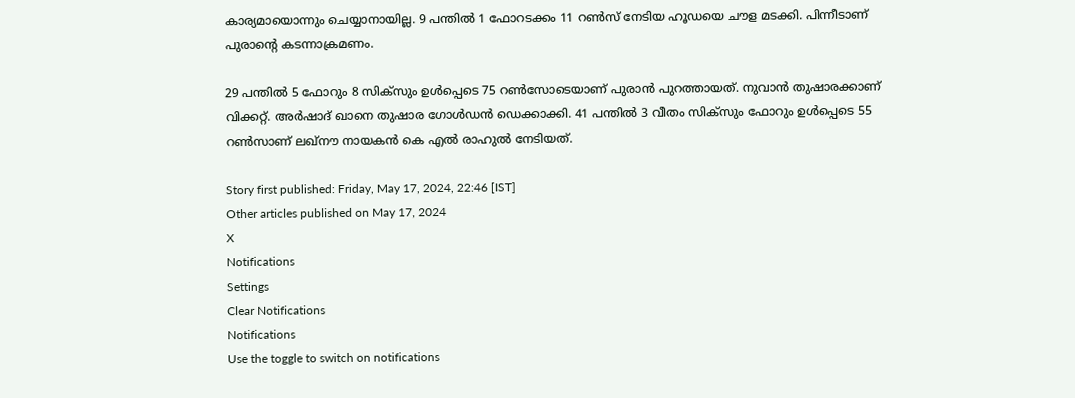കാര്യമായൊന്നും ചെയ്യാനായില്ല. 9 പന്തില്‍ 1 ഫോറടക്കം 11 റണ്‍സ് നേടിയ ഹൂഡയെ ചൗള മടക്കി. പിന്നീടാണ് പുരാന്റെ കടന്നാക്രമണം.

29 പന്തില്‍ 5 ഫോറും 8 സിക്‌സും ഉള്‍പ്പെടെ 75 റണ്‍സോടെയാണ് പുരാന്‍ പുറത്തായത്. നുവാന്‍ തുഷാരക്കാണ് വിക്കറ്റ്. അര്‍ഷാദ് ഖാനെ തുഷാര ഗോള്‍ഡന്‍ ഡെക്കാക്കി. 41 പന്തില്‍ 3 വീതം സിക്‌സും ഫോറും ഉള്‍പ്പെടെ 55 റണ്‍സാണ് ലഖ്‌നൗ നായകന്‍ കെ എല്‍ രാഹുല്‍ നേടിയത്.

Story first published: Friday, May 17, 2024, 22:46 [IST]
Other articles published on May 17, 2024
X
Notifications
Settings
Clear Notifications
Notifications
Use the toggle to switch on notifications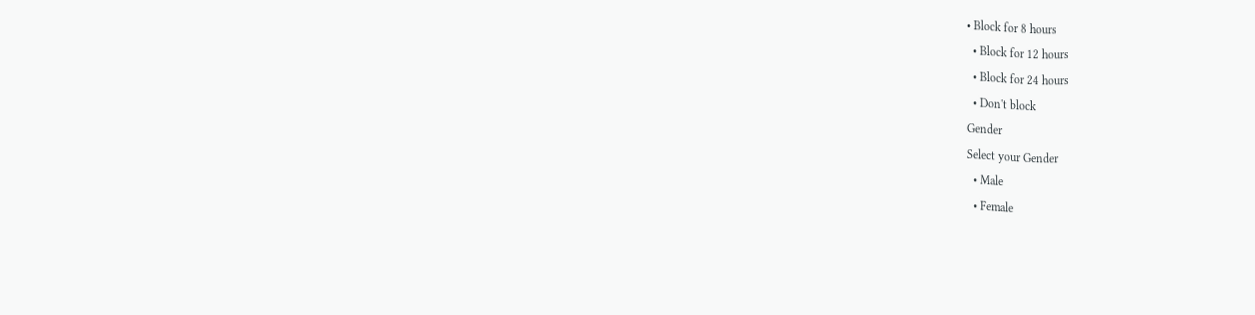• Block for 8 hours
  • Block for 12 hours
  • Block for 24 hours
  • Don't block
Gender
Select your Gender
  • Male
  • Female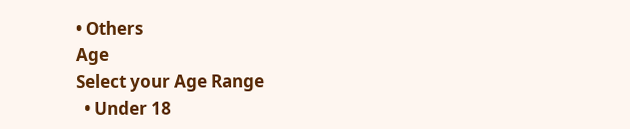• Others
Age
Select your Age Range
  • Under 18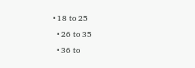• 18 to 25
  • 26 to 35
  • 36 to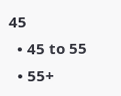45
  • 45 to 55
  • 55+